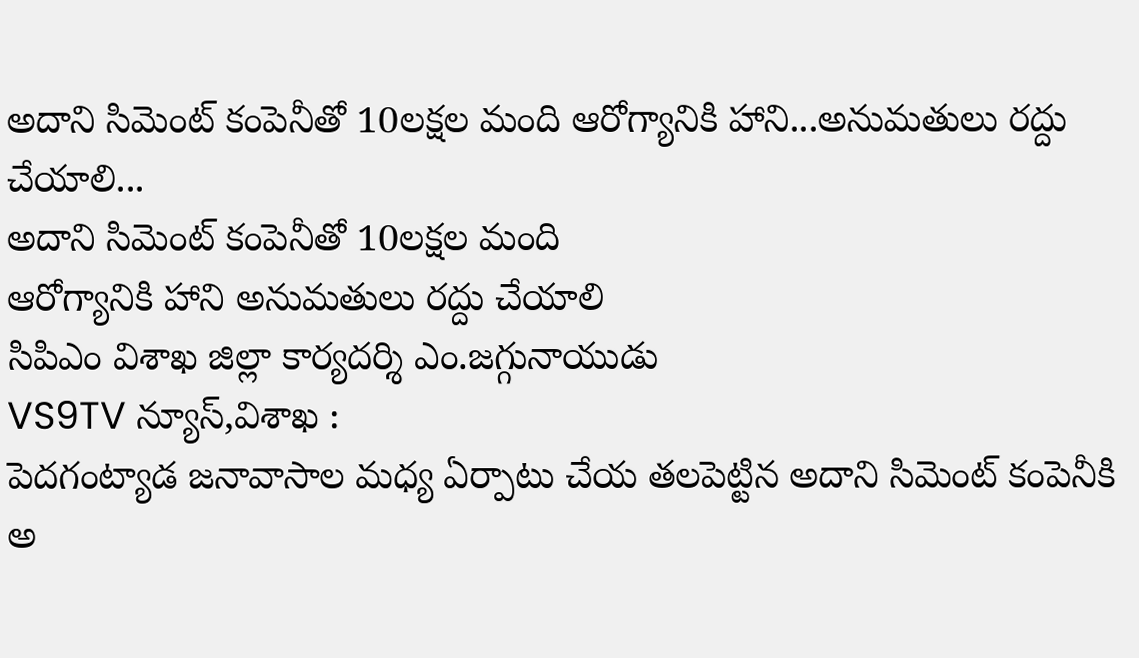అదాని సిమెంట్ కంపెనీతో 10లక్షల మంది ఆరోగ్యానికి హాని...అనుమతులు రద్దు చేయాలి...
అదాని సిమెంట్ కంపెనీతో 10లక్షల మంది
ఆరోగ్యానికి హాని అనుమతులు రద్దు చేయాలి
సిపిఎం విశాఖ జిల్లా కార్యదర్శి ఎం.జగ్గునాయుడు
VS9TV న్యూస్,విశాఖ :
పెదగంట్యాడ జనావాసాల మధ్య ఏర్పాటు చేయ తలపెట్టిన అదాని సిమెంట్ కంపెనీకి అ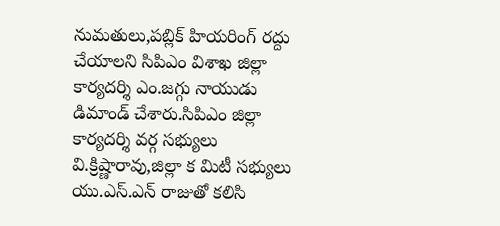నుమతులు,పబ్లిక్ హియరింగ్ రద్దు చేయాలని సిపిఎం విశాఖ జిల్లా కార్యదర్శి ఎం.జగ్గు నాయుడు డిమాండ్ చేశారు.సిపిఎం జిల్లా కార్యదర్శి వర్గ సభ్యులు వి.క్రిష్ణారావు,జిల్లా క మిటీ సభ్యులు యు.ఎస్.ఎన్ రాజుతో కలిసి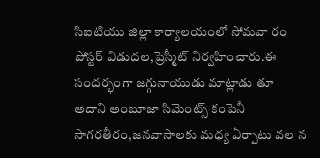సిఐటియు జిల్లా కార్యాలయంలో సోమవా రం పోస్టర్ విడుదల,ప్రెస్మీట్ నిర్వహించారు.ఈ సందర్భంగా జగ్గునాయుడు మాట్లాడు తూ అదాని అంబూజా సిమెంట్స్ కంపెనీ సాగరతీరం,జనవాసాలకు మధ్య ఏర్పాటు వల న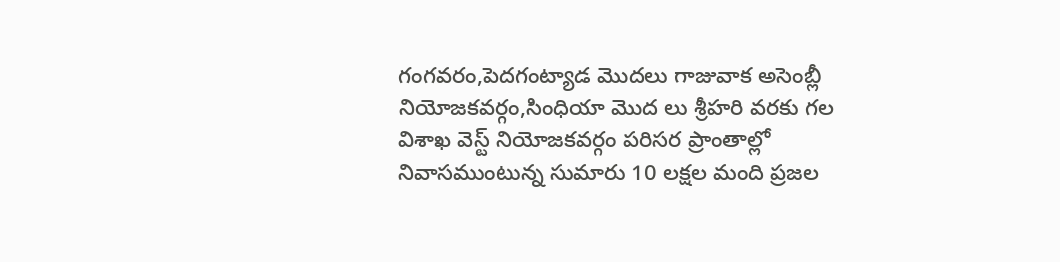గంగవరం,పెదగంట్యాడ మొదలు గాజువాక అసెంబ్లీ నియోజకవర్గం,సింధియా మొద లు శ్రీహరి వరకు గల విశాఖ వెస్ట్ నియోజకవర్గం పరిసర ప్రాంతాల్లో నివాసముంటున్న సుమారు 10 లక్షల మంది ప్రజల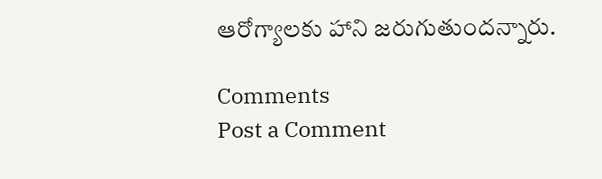ఆరోగ్యాలకు హాని జరుగుతుందన్నారు.

Comments
Post a Comment